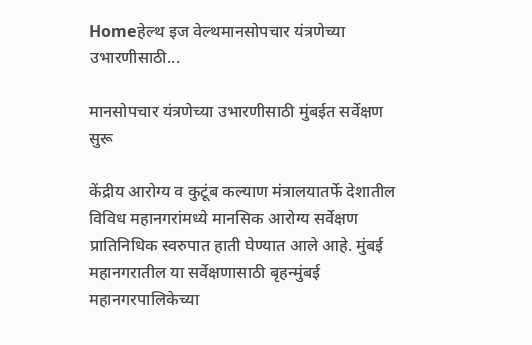Homeहेल्थ इज वेल्थमानसोपचार यंत्रणेच्या उभारणीसाठी...

मानसोपचार यंत्रणेच्या उभारणीसाठी मुंबईत सर्वेक्षण सुरू

केंद्रीय आरोग्य व कुटूंब कल्याण मंत्रालयातर्फे देशातील विविध महानगरांमध्ये मानसिक आरोग्य सर्वेक्षण प्रातिनिधिक स्वरुपात हाती घेण्यात आले आहे. मुंबई महानगरातील या सर्वेक्षणासाठी बृहन्मुंबई महानगरपालिकेच्या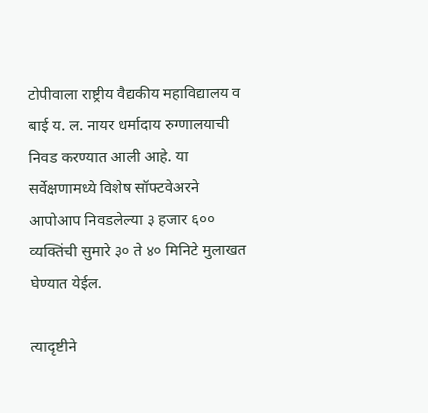टोपीवाला राष्ट्रीय वैद्यकीय महाविद्यालय व बाई य. ल. नायर धर्मादाय रुग्णालयाची निवड करण्यात आली आहे. या सर्वेक्षणामध्ये विशेष सॉफ्टवेअरने आपोआप निवडलेल्या ३ हजार ६०० व्यक्तिंची सुमारे ३० ते ४० मिनिटे मुलाखत घेण्यात येईल.

त्यादृष्टीने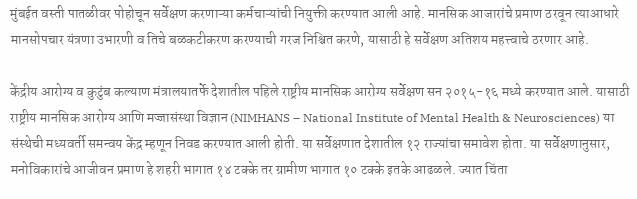मुंबईत वस्ती पातळीवर पोहोचून सर्वेक्षण करणाऱ्या कर्मचाऱ्यांची नियुक्ती करण्यात आली आहे. मानसिक आजारांचे प्रमाण ठरवून त्याआधारे मानसोपचार यंत्रणा उभारणी व तिचे बळकटीकरण करण्याची गरज निश्चित करणे, यासाठी हे सर्वेक्षण अतिशय महत्त्वाचे ठरणार आहे.

केंद्रीय आरोग्य व कुटुंब कल्याण मंत्रालयातर्फे देशातील पहिले राष्ट्रीय मानसिक आरोग्य सर्वेक्षण सन २०१५-१६ मध्ये करण्यात आले. यासाठी राष्ट्रीय मानसिक आरोग्य आणि मज्जासंस्था विज्ञान (NIMHANS – National Institute of Mental Health & Neurosciences) या संस्थेची मध्यवर्ती समन्वय केंद्र म्हणून निवड करण्यात आली होती. या सर्वेक्षणात देशातील १२ राज्यांचा समावेश होता. या सर्वेक्षणानुसार, मनोविकारांचे आजीवन प्रमाण हे शहरी भागात १४ टक्के तर ग्रामीण भागात १० टक्के इतके आढळले. ज्यात चिंता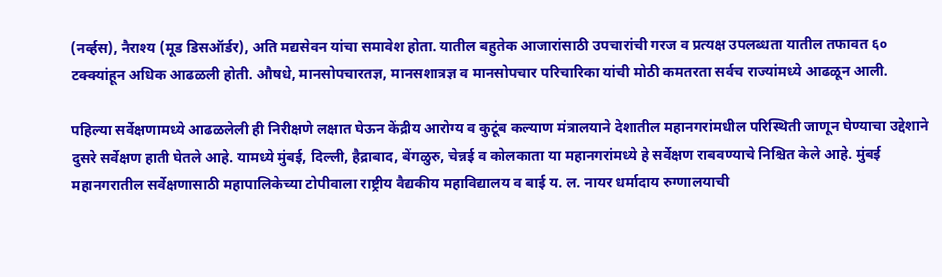(नर्व्हस), नैराश्य (मूड डिसऑर्डर), अति मद्यसेवन यांचा समावेश होता. यातील बहुतेक आजारांसाठी उपचारांची गरज व प्रत्यक्ष उपलब्धता यातील तफावत ६० टक्क्यांहून अधिक आढळली होती. औषधे, मानसोपचारतज्ञ, मानसशात्रज्ञ व मानसोपचार परिचारिका यांची मोठी कमतरता सर्वच राज्यांमध्ये आढळून आली.

पहिल्या सर्वेक्षणामध्ये आढळलेली ही निरीक्षणे लक्षात घेऊन केंद्रीय आरोग्य व कुटूंब कल्याण मंत्रालयाने देशातील महानगरांमधील परिस्थिती जाणून घेण्याचा उद्देशाने दुसरे सर्वेक्षण हाती घेतले आहे. यामध्ये मुंबई, दिल्ली, हैद्राबाद, बेंगळुरु, चेन्नई व कोलकाता या महानगरांमध्ये हे सर्वेक्षण राबवण्याचे निश्चित केले आहे. मुंबई महानगरातील सर्वेक्षणासाठी महापालिकेच्या टोपीवाला राष्ट्रीय वैद्यकीय महाविद्यालय व बाई य. ल. नायर धर्मादाय रुग्णालयाची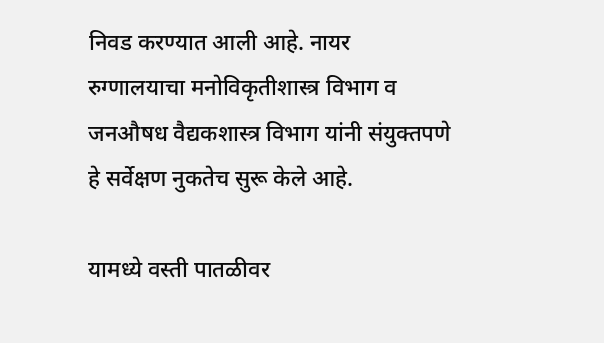निवड करण्यात आली आहे. नायर रुग्णालयाचा मनोविकृतीशास्त्र विभाग व जनऔषध वैद्यकशास्त्र विभाग यांनी संयुक्तपणे हे सर्वेक्षण नुकतेच सुरू केले आहे.

यामध्ये वस्ती पातळीवर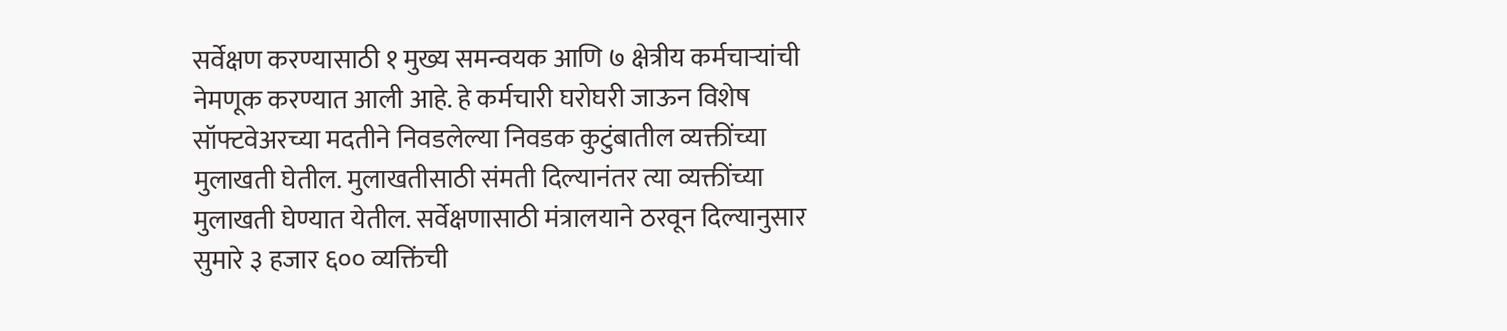सर्वेक्षण करण्यासाठी १ मुख्य समन्वयक आणि ७ क्षेत्रीय कर्मचाऱ्यांची नेमणूक करण्यात आली आहे. हे कर्मचारी घरोघरी जाऊन विशेष सॉफ्टवेअरच्या मदतीने निवडलेल्या निवडक कुटुंबातील व्यक्तींच्या मुलाखती घेतील. मुलाखतीसाठी संमती दिल्यानंतर त्या व्यक्तींच्या मुलाखती घेण्यात येतील. सर्वेक्षणासाठी मंत्रालयाने ठरवून दिल्यानुसार सुमारे ३ हजार ६०० व्यक्तिंची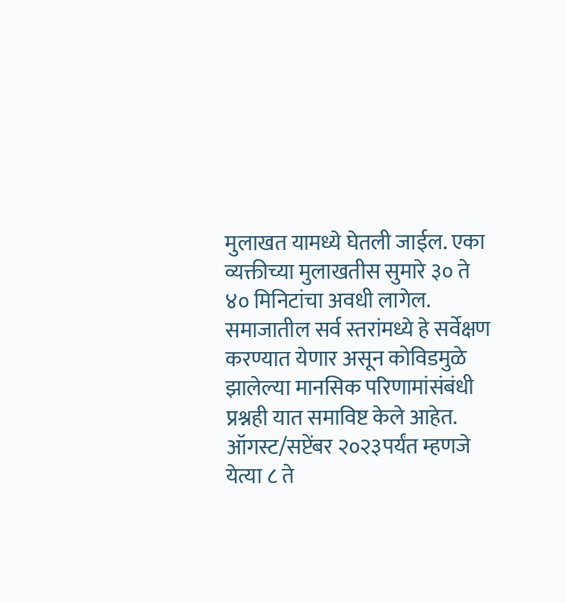मुलाखत यामध्ये घेतली जाईल. एका व्यक्तीच्या मुलाखतीस सुमारे ३० ते ४० मिनिटांचा अवधी लागेल. समाजातील सर्व स्तरांमध्ये हे सर्वेक्षण करण्यात येणार असून कोविडमुळे झालेल्या मानसिक परिणामांसंबंधी प्रश्नही यात समाविष्ट केले आहेत. ऑगस्ट/सप्टेंबर २०२३पर्यंत म्हणजे येत्या ८ ते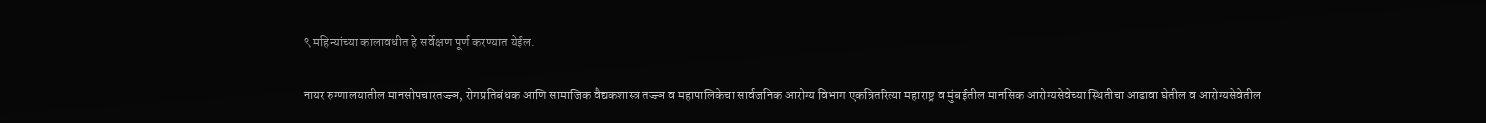९ महिन्यांच्या कालावधीत हे सर्वेक्षण पूर्ण करण्यात येईल.

नायर रुग्णालयातील मानसोपचारतज्ज्ञ, रोगप्रतिबंधक आणि सामाजिक वैद्यकशास्त्र तज्ज्ञ व महापालिकेचा सार्वजनिक आरोग्य विभाग एकत्रितरित्या महाराष्ट्र व मुंबईतील मानसिक आरोग्यसेवेच्या स्थितीचा आढावा घेतील व आरोग्यसेवेतील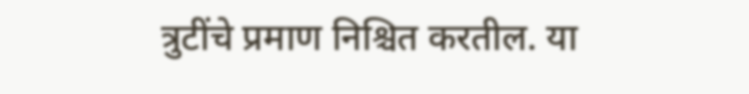त्रुटींचे प्रमाण निश्चित करतील. या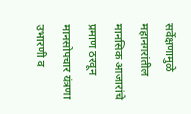सर्वेक्षणामुळे महानगरांतील मानसिक आजारांचे प्रमाण ठरवून मानसोपचार यंत्रणा उभारणी व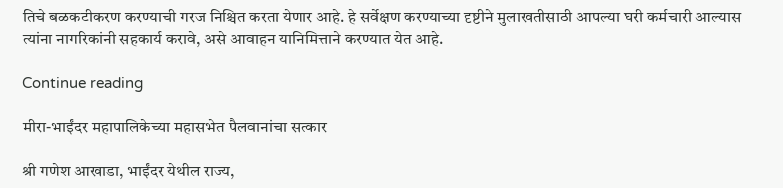तिचे बळकटीकरण करण्याची गरज निश्चित करता येणार आहे. हे सर्वेक्षण करण्याच्या दृष्टीने मुलाखतीसाठी आपल्या घरी कर्मचारी आल्यास त्यांना नागरिकांनी सहकार्य करावे, असे आवाहन यानिमित्ताने करण्यात येत आहे.

Continue reading

मीरा-भाईंदर महापालिकेच्या महासभेत पैलवानांचा सत्कार

श्री गणेश आखाडा, भाईंदर येथील राज्य,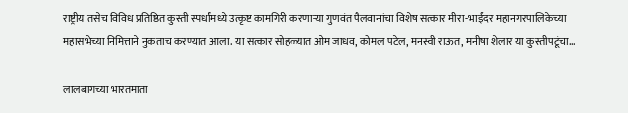राष्ट्रीय तसेच विविध प्रतिष्ठित कुस्ती स्पर्धांमध्ये उत्कृष्ट कामगिरी करणाऱ्या गुणवंत पैलवानांचा विशेष सत्कार मीरा-भाईंदर महानगरपालिकेच्या महासभेच्या निमित्ताने नुकताच करण्यात आला. या सत्कार सोहळ्यात ओम जाधव, कोमल पटेल, मनस्वी राऊत, मनीषा शेलार या कुस्तीपटूंचा...

लालबागच्या भारतमाता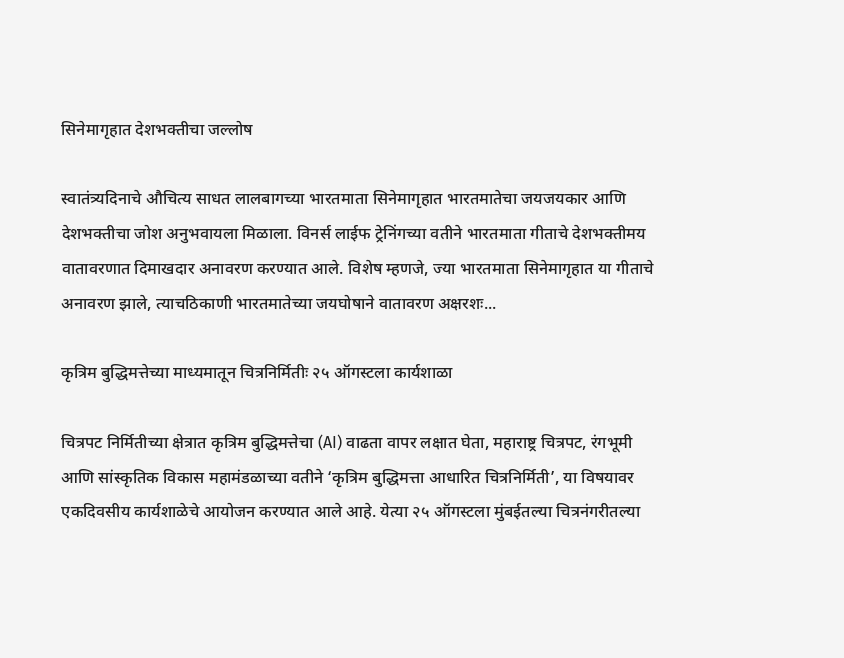सिनेमागृहात देशभक्तीचा जल्लोष

स्वातंत्र्यदिनाचे औचित्य साधत लालबागच्या भारतमाता सिनेमागृहात भारतमातेचा जयजयकार आणि देशभक्तीचा जोश अनुभवायला मिळाला. विनर्स लाईफ ट्रेनिंगच्या वतीने भारतमाता गीताचे देशभक्तीमय वातावरणात दिमाखदार अनावरण करण्यात आले. विशेष म्हणजे, ज्या भारतमाता सिनेमागृहात या गीताचे अनावरण झाले, त्याचठिकाणी भारतमातेच्या जयघोषाने वातावरण अक्षरशः...

कृत्रिम बुद्धिमत्तेच्या माध्यमातून चित्रनिर्मितीः २५ ऑगस्टला कार्यशाळा

चित्रपट निर्मितीच्या क्षेत्रात कृत्रिम बुद्धिमत्तेचा (AI) वाढता वापर लक्षात घेता, महाराष्ट्र चित्रपट, रंगभूमी आणि सांस्कृतिक विकास महामंडळाच्या वतीने ‘कृत्रिम बुद्धिमत्ता आधारित चित्रनिर्मिती’, या विषयावर एकदिवसीय कार्यशाळेचे आयोजन करण्यात आले आहे. येत्या २५ ऑगस्टला मुंबईतल्या चित्रनंगरीतल्या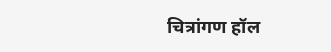चित्रांगण हॉल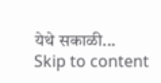येथे सकाळी...
Skip to content